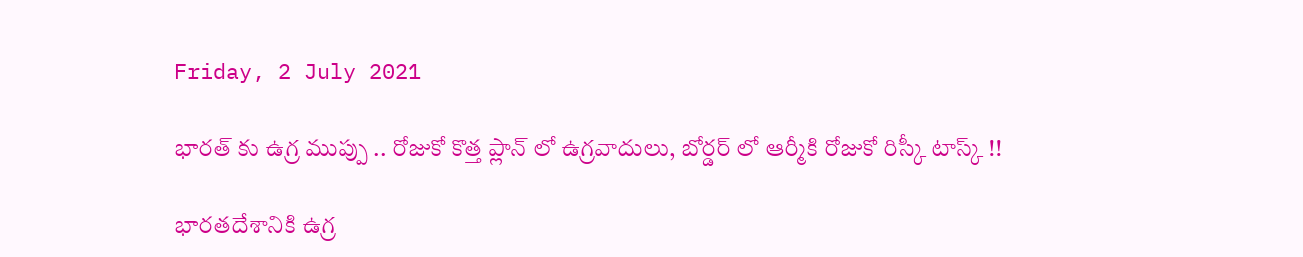Friday, 2 July 2021

భారత్ కు ఉగ్ర ముప్పు .. రోజుకో కొత్త ప్లాన్ లో ఉగ్రవాదులు, బోర్డర్ లో ఆర్మీకి రోజుకో రిస్కీ టాస్క్ !!

భారతదేశానికి ఉగ్ర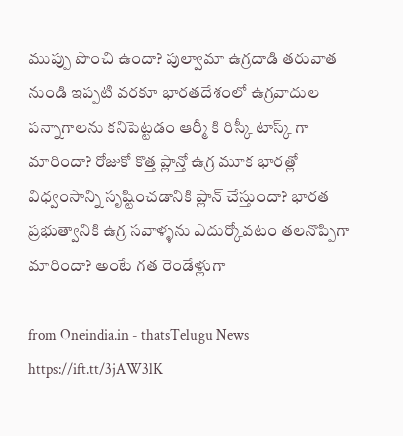ముప్పు పొంచి ఉందా? పుల్వామా ఉగ్రదాడి తరువాత నుండి ఇప్పటి వరకూ భారతదేశంలో ఉగ్రవాదుల పన్నాగాలను కనిపెట్టడం ఆర్మీ కి రిస్కీ టాస్క్ గా మారిందా? రోజుకో కొత్త ప్లాన్తో ఉగ్ర మూక భారత్లో విధ్వంసాన్ని సృష్టించడానికి ప్లాన్ చేస్తుందా? భారత ప్రభుత్వానికి ఉగ్ర సవాళ్ళను ఎదుర్కోవటం తలనొప్పిగా మారిందా? అంటే గత రెండేళ్లుగా

from Oneindia.in - thatsTelugu News https://ift.tt/3jAW3lK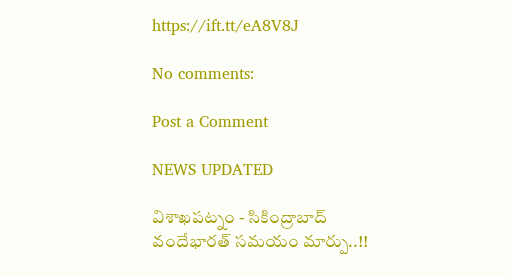https://ift.tt/eA8V8J

No comments:

Post a Comment

NEWS UPDATED

విశాఖపట్నం - సికింద్రాబాద్ వందేభారత్ సమయం మార్పు..!!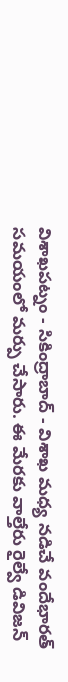విశాఖపట్నం - సికింద్రాబాద్ - విశాఖ మధ్య నడిచే వందేభారత్ సమయంలో మర్పు చేసారు. ఈ మేరకు వాల్తేరు రైల్వే డివిజన్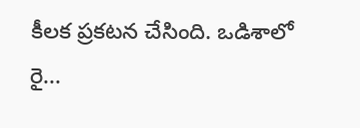కీలక ప్రకటన చేసింది. ఒడిశాలో రై...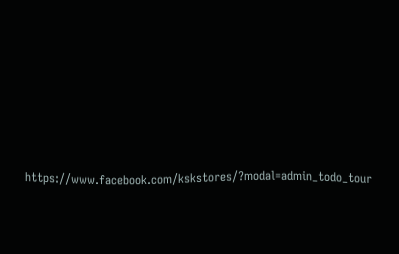https://www.facebook.com/kskstores/?modal=admin_todo_tour